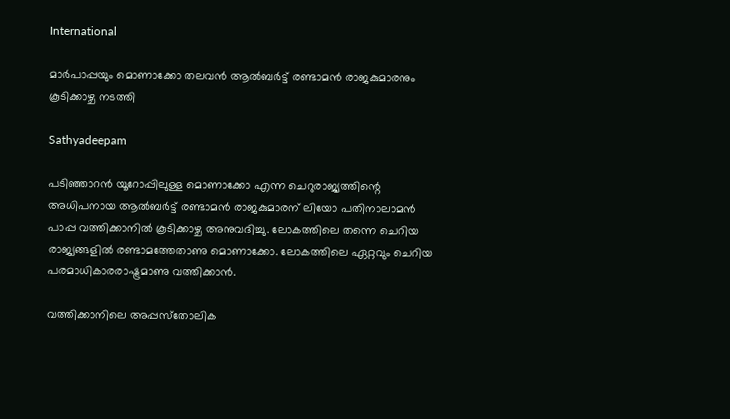International

മാര്‍പാപ്പയും മൊണാക്കോ തലവന്‍ ആല്‍ബര്‍ട്ട് രണ്ടാമന്‍ രാജകുമാരനും കൂടിക്കാഴ്ച നടത്തി

Sathyadeepam

പടിഞ്ഞാറന്‍ യൂറോപ്പിലുള്ള മൊണാക്കോ എന്ന ചെറുരാജ്യത്തിന്റെ അധിപനായ ആല്‍ബര്‍ട്ട് രണ്ടാമന്‍ രാജകുമാരന് ലിയോ പതിനാലാമന്‍ പാപ്പ വത്തിക്കാനില്‍ കൂടിക്കാഴ്ച അനുവദിച്ചു. ലോകത്തിലെ തന്നെ ചെറിയ രാജ്യങ്ങളില്‍ രണ്ടാമത്തേതാണു മൊണാക്കോ. ലോകത്തിലെ ഏറ്റവും ചെറിയ പരമാധികാരരാഷ്ട്രമാണു വത്തിക്കാന്‍.

വത്തിക്കാനിലെ അപ്പസ്‌തോലിക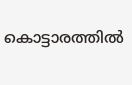കൊട്ടാരത്തില്‍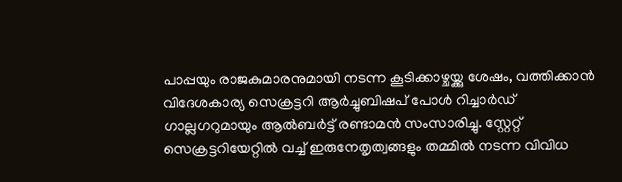പാപ്പയും രാജകുമാരനുമായി നടന്ന കൂടിക്കാഴ്ചയ്ക്കു ശേഷം, വത്തിക്കാന്‍ വിദേശകാര്യ സെക്രട്ടറി ആര്‍ച്ചുബിഷപ് പോള്‍ റിച്ചാര്‍ഡ് ഗാല്ലഗറുമായും ആല്‍ബര്‍ട്ട് രണ്ടാമന്‍ സംസാരിച്ചു. സ്റ്റേറ്റ് സെക്രട്ടറിയേറ്റില്‍ വച്ച് ഇരുനേതൃത്വങ്ങളും തമ്മില്‍ നടന്ന വിവിധ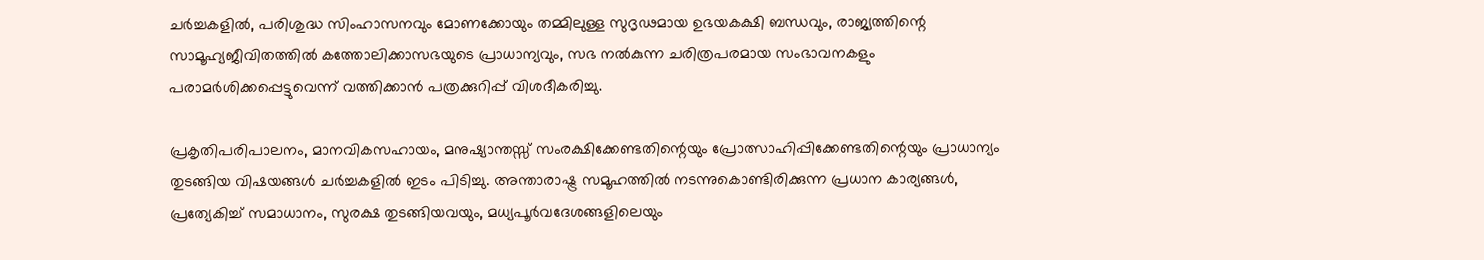ചര്‍ച്ചകളില്‍, പരിശുദ്ധ സിംഹാസനവും മോണക്കോയും തമ്മിലുള്ള സുദൃഢമായ ഉഭയകക്ഷി ബന്ധവും, രാജ്യത്തിന്റെ സാമൂഹ്യജീവിതത്തില്‍ കത്തോലിക്കാസഭയുടെ പ്രാധാന്യവും, സഭ നല്‍കുന്ന ചരിത്രപരമായ സംഭാവനകളും പരാമര്‍ശിക്കപ്പെട്ടുവെന്ന് വത്തിക്കാന്‍ പത്രക്കുറിപ്പ് വിശദീകരിച്ചു.

പ്രകൃതിപരിപാലനം, മാനവികസഹായം, മനുഷ്യാന്തസ്സ് സംരക്ഷിക്കേണ്ടതിന്റെയും പ്രോത്സാഹിപ്പിക്കേണ്ടതിന്റെയും പ്രാധാന്യം തുടങ്ങിയ വിഷയങ്ങള്‍ ചര്‍ച്ചകളില്‍ ഇടം പിടിച്ചു. അന്താരാഷ്ട്ര സമൂഹത്തില്‍ നടന്നുകൊണ്ടിരിക്കുന്ന പ്രധാന കാര്യങ്ങള്‍, പ്രത്യേകിച്ച് സമാധാനം, സുരക്ഷ തുടങ്ങിയവയും, മധ്യപൂര്‍വദേശങ്ങളിലെയും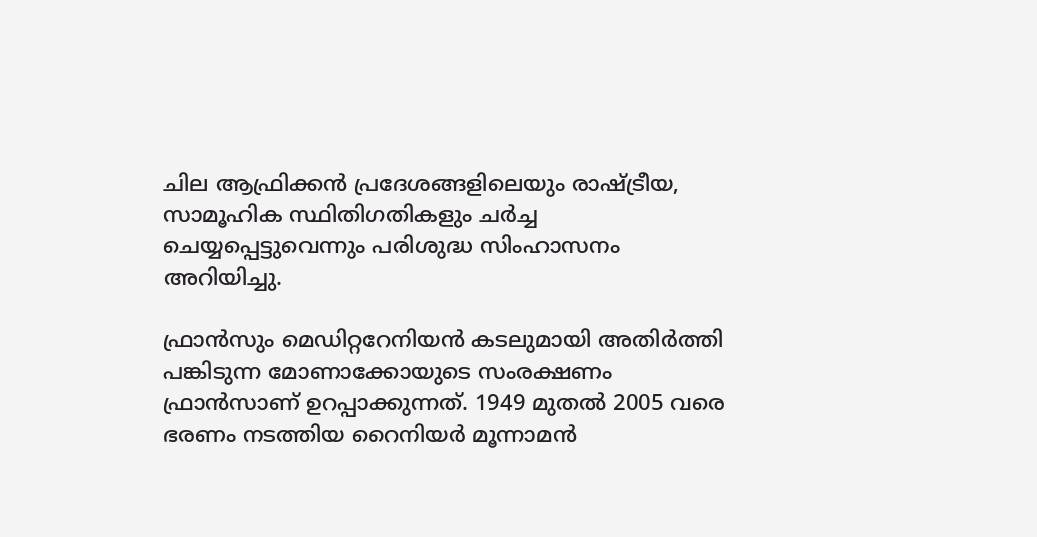ചില ആഫ്രിക്കന്‍ പ്രദേശങ്ങളിലെയും രാഷ്ട്രീയ, സാമൂഹിക സ്ഥിതിഗതികളും ചര്‍ച്ച ചെയ്യപ്പെട്ടുവെന്നും പരിശുദ്ധ സിംഹാസനം അറിയിച്ചു.

ഫ്രാന്‍സും മെഡിറ്ററേനിയന്‍ കടലുമായി അതിര്‍ത്തി പങ്കിടുന്ന മോണാക്കോയുടെ സംരക്ഷണം ഫ്രാന്‍സാണ് ഉറപ്പാക്കുന്നത്. 1949 മുതല്‍ 2005 വരെ ഭരണം നടത്തിയ റൈനിയര്‍ മൂന്നാമന്‍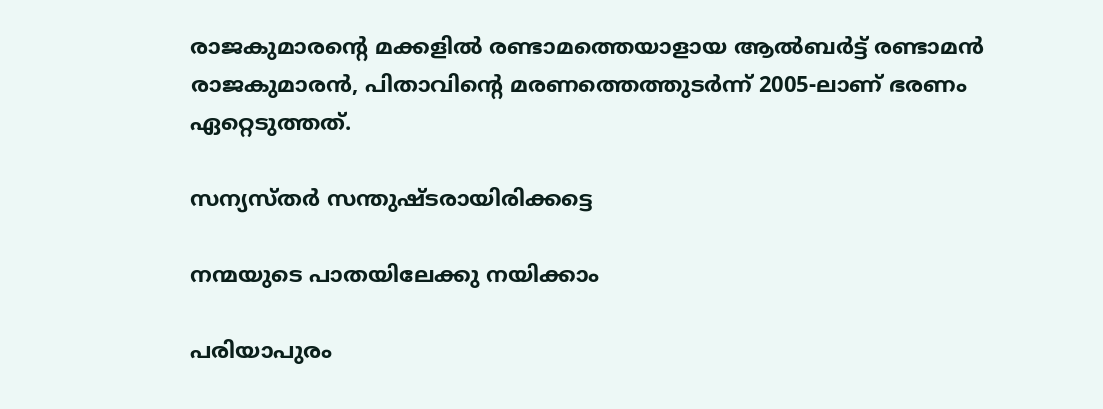രാജകുമാരന്റെ മക്കളില്‍ രണ്ടാമത്തെയാളായ ആല്‍ബര്‍ട്ട് രണ്ടാമന്‍ രാജകുമാരന്‍, പിതാവിന്റെ മരണത്തെത്തുടര്‍ന്ന് 2005-ലാണ് ഭരണം ഏറ്റെടുത്തത്.

സന്യസ്തർ സന്തുഷ്ടരായിരിക്കട്ടെ

നന്മയുടെ പാതയിലേക്കു നയിക്കാം

പരിയാപുരം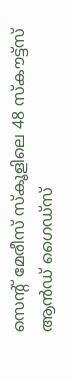സെൻ്റ് മേരീസ് സ്കൂളിലെ 48 സ്കൗട്ട്സ് ആൻഡ് ഗൈഡ്സ്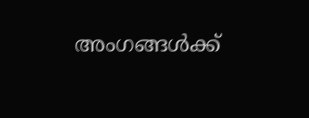അംഗങ്ങൾക്ക്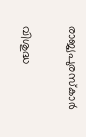രാജ്യപുരസ്കാർ

വിശുദ്ധ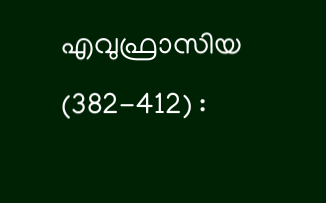എവുഫ്രാസിയ (382-412) :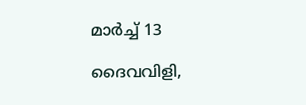മാര്‍ച്ച് 13

ദൈവവിളി,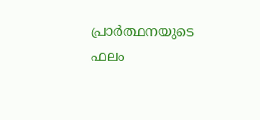പ്രാർത്ഥനയുടെ ഫലം